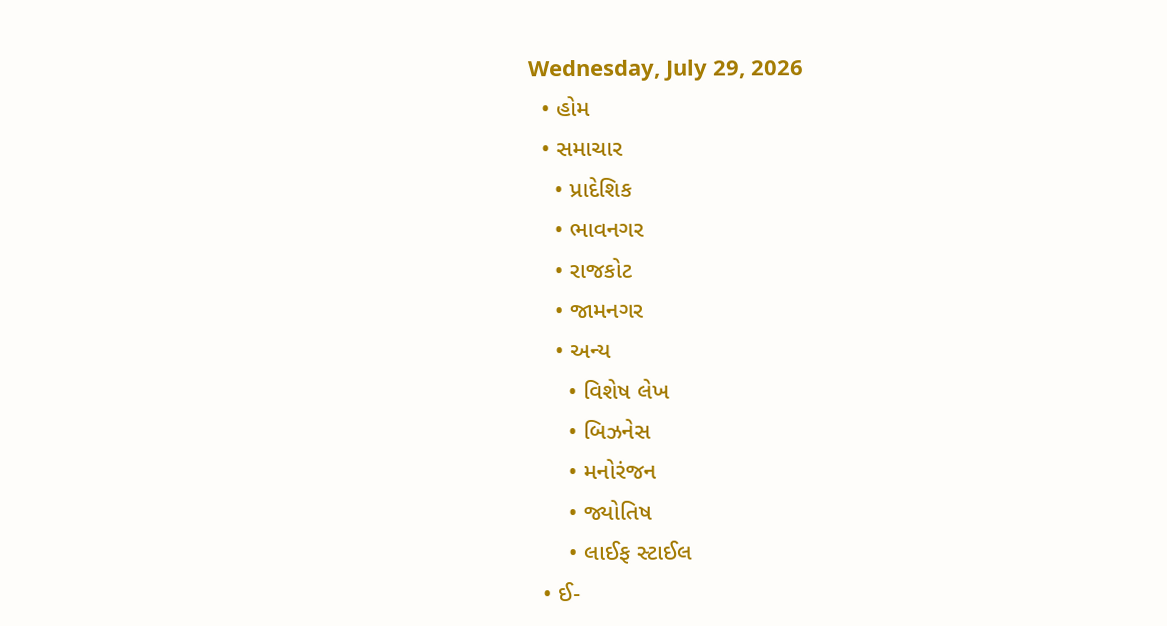Wednesday, July 29, 2026
  • હોમ
  • સમાચાર
    • પ્રાદેશિક
    • ભાવનગર
    • રાજકોટ
    • જામનગર
    • અન્ય
      • વિશેષ લેખ
      • બિઝનેસ
      • મનોરંજન
      • જ્યોતિષ
      • લાઈફ સ્ટાઈલ
  • ઈ-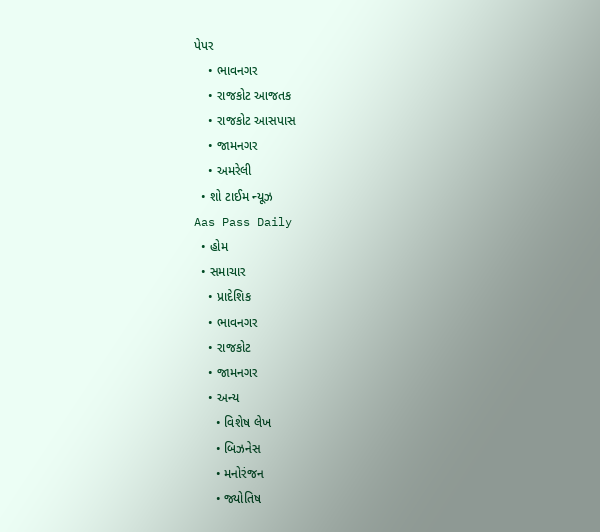પેપર
    • ભાવનગર
    • રાજકોટ આજતક
    • રાજકોટ આસપાસ
    • જામનગર
    • અમરેલી
  • શો ટાઈમ ન્યૂઝ
Aas Pass Daily
  • હોમ
  • સમાચાર
    • પ્રાદેશિક
    • ભાવનગર
    • રાજકોટ
    • જામનગર
    • અન્ય
      • વિશેષ લેખ
      • બિઝનેસ
      • મનોરંજન
      • જ્યોતિષ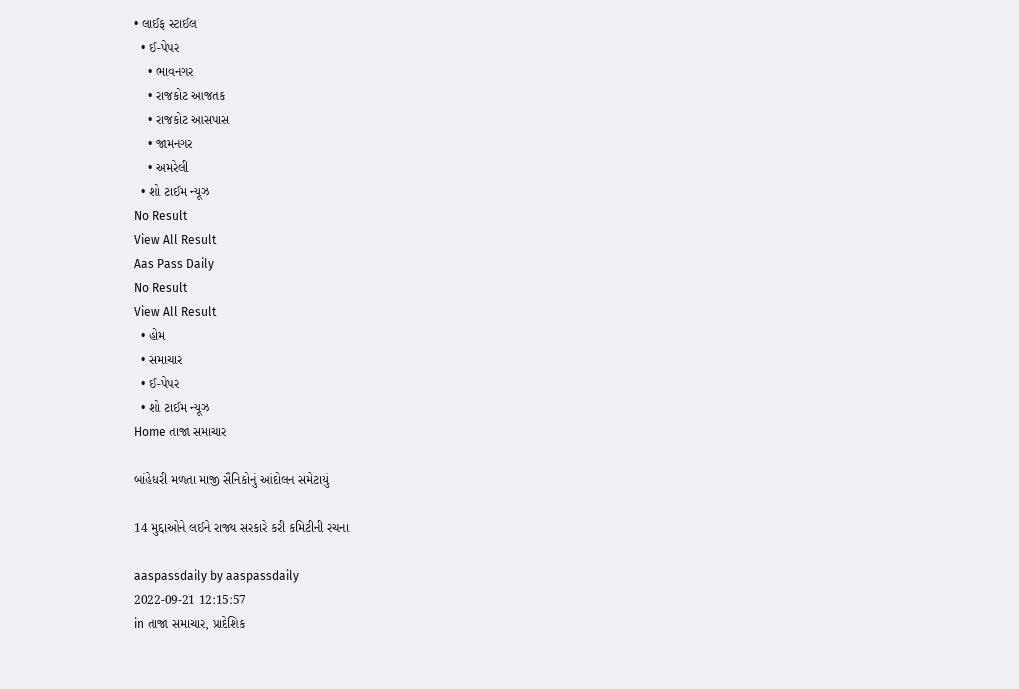• લાઈફ સ્ટાઈલ
  • ઈ-પેપર
    • ભાવનગર
    • રાજકોટ આજતક
    • રાજકોટ આસપાસ
    • જામનગર
    • અમરેલી
  • શો ટાઈમ ન્યૂઝ
No Result
View All Result
Aas Pass Daily
No Result
View All Result
  • હોમ
  • સમાચાર
  • ઈ-પેપર
  • શો ટાઈમ ન્યૂઝ
Home તાજા સમાચાર

બાંહેધરી મળતા માજી સૈનિકોનું આંદોલન સમેટાયું

14 મુદ્દાઓને લઈને રાજ્ય સરકારે કરી કમિટીની રચના

aaspassdaily by aaspassdaily
2022-09-21 12:15:57
in તાજા સમાચાર, પ્રાદેશિક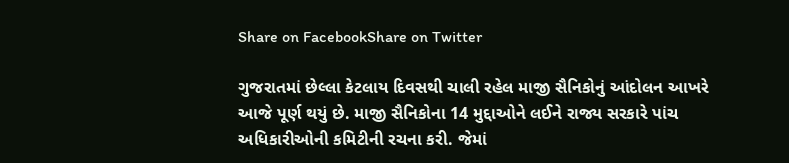Share on FacebookShare on Twitter

ગુજરાતમાં છેલ્લા કેટલાય દિવસથી ચાલી રહેલ માજી સૈનિકોનું આંદોલન આખરે આજે પૂર્ણ થયું છે. માજી સૈનિકોના 14 મુદ્દાઓને લઈને રાજ્ય સરકારે પાંચ અધિકારીઓની કમિટીની રચના કરી. જેમાં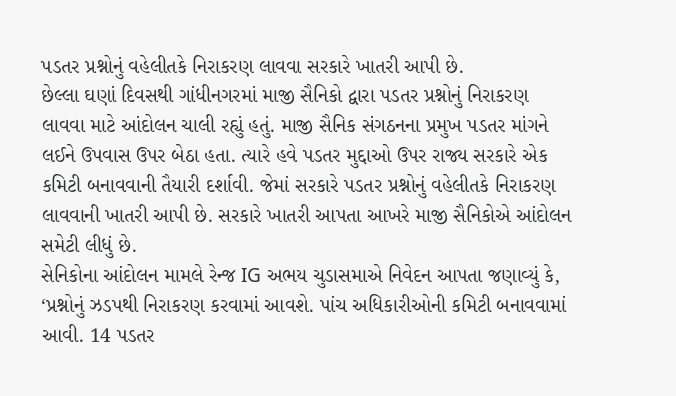પડતર પ્રશ્નોનું વહેલીતકે નિરાકરણ લાવવા સરકારે ખાતરી આપી છે.
છેલ્લા ઘણાં દિવસથી ગાંધીનગરમાં માજી સૈનિકો દ્વારા પડતર પ્રશ્નોનું નિરાકરણ લાવવા માટે આંદોલન ચાલી રહ્યું હતું. માજી સૈનિક સંગઠનના પ્રમુખ પડતર માંગને લઈને ઉપવાસ ઉપર બેઠા હતા. ત્યારે હવે પડતર મુદ્દાઓ ઉપર રાજ્ય સરકારે એક કમિટી બનાવવાની તૈયારી દર્શાવી. જેમાં સરકારે પડતર પ્રશ્નોનું વહેલીતકે નિરાકરણ લાવવાની ખાતરી આપી છે. સરકારે ખાતરી આપતા આખરે માજી સૈનિકોએ આંદોલન સમેટી લીધું છે.
સેનિકોના આંદોલન મામલે રેન્જ IG અભય ચુડાસમાએ નિવેદન આપતા જણાવ્યું કે, ‘પ્રશ્નોનું ઝડપથી નિરાકરણ કરવામાં આવશે. પાંચ અધિકારીઓની કમિટી બનાવવામાં આવી. 14 પડતર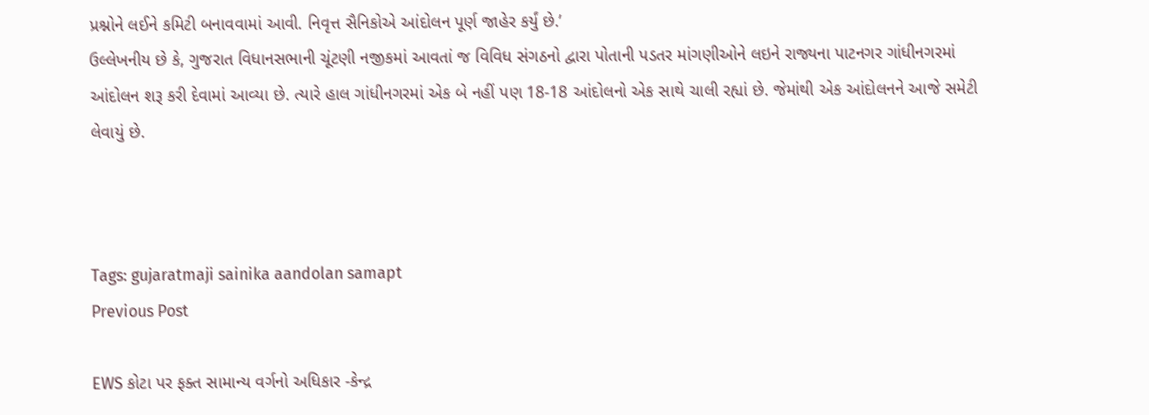પ્રશ્નોને લઈને કમિટી બનાવવામાં આવી. નિવૃત્ત સૈનિકોએ આંદોલન પૂર્ણ જાહેર કર્યું છે.’
ઉલ્લેખનીય છે કે, ગુજરાત વિધાનસભાની ચૂંટણી નજીકમાં આવતાં જ વિવિધ સંગઠનો દ્વારા પોતાની પડતર માંગણીઓને લઇને રાજ્યના પાટનગર ગાંધીનગરમાં આંદોલન શરૂ કરી દેવામાં આવ્યા છે. ત્યારે હાલ ગાંધીનગરમાં એક બે નહીં પણ 18-18 આંદોલનો એક સાથે ચાલી રહ્યાં છે. જેમાંથી એક આંદોલનને આજે સમેટી લેવાયું છે.



Tags: gujaratmaji sainika aandolan samapt
Previous Post

EWS કોટા પર ફક્ત સામાન્ય વર્ગનો અધિકાર -કેન્દ્ર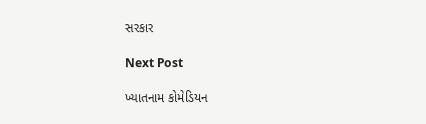સરકાર

Next Post

ખ્યાતનામ કોમેડિયન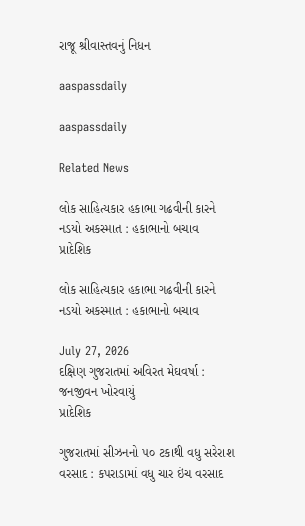રાજૂ શ્રીવાસ્તવનું નિધન

aaspassdaily

aaspassdaily

Related News

લોક સાહિત્યકાર હકાભા ગઢવીની કારને નડયો અકસ્માત : હકાભાનો બચાવ
પ્રાદેશિક

લોક સાહિત્યકાર હકાભા ગઢવીની કારને નડયો અકસ્માત : હકાભાનો બચાવ

July 27, 2026
દક્ષિણ ગુજરાતમાં અવિરત મેઘવર્ષા : જનજીવન ખોરવાયું
પ્રાદેશિક

ગુજરાતમાં સીઝનનો ૫૦ ટકાથી વધુ સરેરાશ વરસાદ : કપરાડામાં વધુ ચાર ઇંચ વરસાદ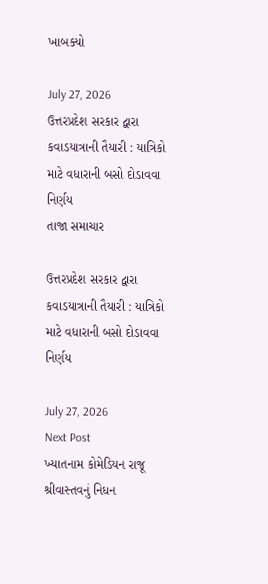ખાબક્યો

July 27, 2026
ઉત્તરપ્રદેશ સરકાર દ્વારા કવાડયાત્રાની તૈયારી : યાત્રિકો માટે વધારાની બસો દોડાવવા નિર્ણય
તાજા સમાચાર

ઉત્તરપ્રદેશ સરકાર દ્વારા કવાડયાત્રાની તૈયારી : યાત્રિકો માટે વધારાની બસો દોડાવવા નિર્ણય

July 27, 2026
Next Post
ખ્યાતનામ કોમેડિયન રાજૂ શ્રીવાસ્તવનું નિધન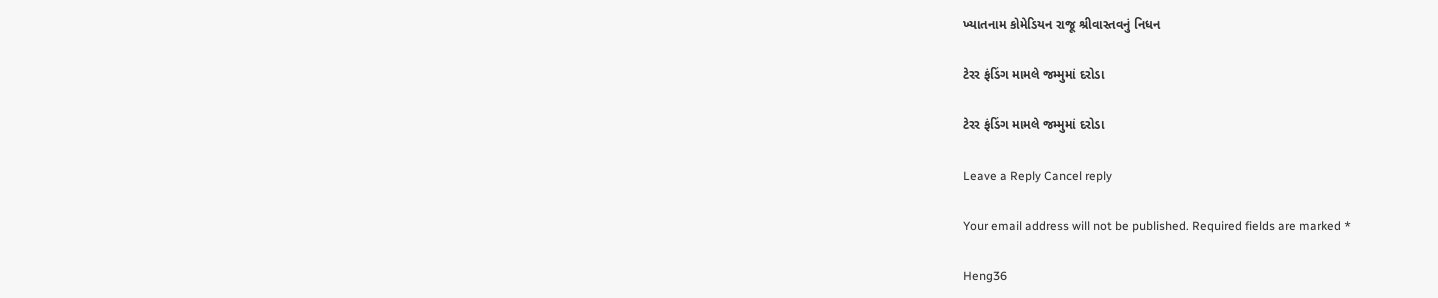ખ્યાતનામ કોમેડિયન રાજૂ શ્રીવાસ્તવનું નિધન

ટેરર ફંડિંગ મામલે જમ્મુમાં દરોડા

ટેરર ફંડિંગ મામલે જમ્મુમાં દરોડા

Leave a Reply Cancel reply

Your email address will not be published. Required fields are marked *

Heng36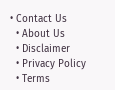• Contact Us
  • About Us
  • Disclaimer
  • Privacy Policy
  • Terms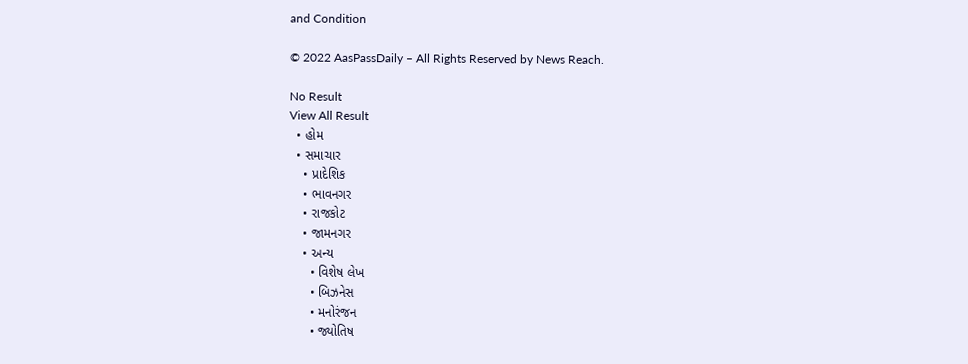and Condition

© 2022 AasPassDaily – All Rights Reserved by News Reach.

No Result
View All Result
  • હોમ
  • સમાચાર
    • પ્રાદેશિક
    • ભાવનગર
    • રાજકોટ
    • જામનગર
    • અન્ય
      • વિશેષ લેખ
      • બિઝનેસ
      • મનોરંજન
      • જ્યોતિષ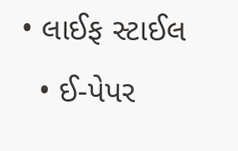• લાઈફ સ્ટાઈલ
  • ઈ-પેપર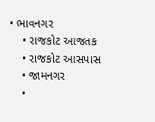• ભાવનગર
    • રાજકોટ આજતક
    • રાજકોટ આસપાસ
    • જામનગર
    •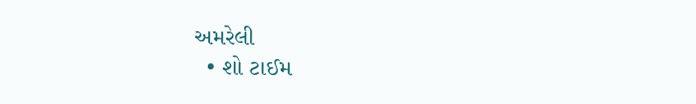અમરેલી
  • શો ટાઈમ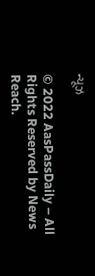ન્યૂઝ

© 2022 AasPassDaily – All Rights Reserved by News Reach.